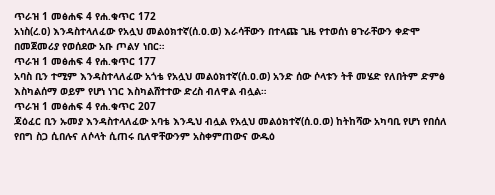ጥራዝ 1 መፅሐፍ 4 የሐ.ቁጥር 172
አነስ(ረ.ዐ) እንዳስተላለፈው የአሏህ መልዕክተኛ(ሰ.ዐ.ወ) እራሳቸውን በተላጩ ጊዜ የተወሰነ ፀጉራቸውን ቀድሞ በመጀመሪያ የወሰደው አቡ ጦልሃ ነበር።
ጥራዝ 1 መፅሐፍ 4 የሐ.ቁጥር 177
አባስ ቢን ተሚም እንዳስተላለፈው አጎቴ የአሏህ መልዕክተኛ(ሰ.ዐ.ወ) አንድ ሰው ሶላቱን ትቶ መሄድ የለበትም ድምፅ እስካልሰማ ወይም የሆነ ነገር እስካልሸተተው ድረስ ብለዋል ብሏል።
ጥራዝ 1 መፅሐፍ 4 የሐ.ቁጥር 207
ጃዕፈር ቢን ኡመያ እንዳስተላለፈው አባቴ እንዲህ ብሏል የአሏህ መልዕክተኛ(ሰ.ዐ.ወ) ከትከሻው አካባቢ የሆነ የበሰለ የበግ ስጋ ሲበሉና ለሶላት ሲጠሩ ቢለዋቸውንም አስቀምጠውና ውዱዕ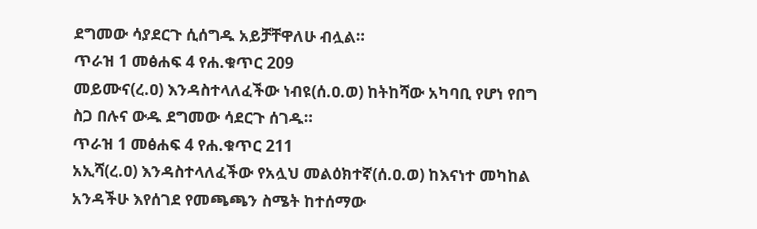ደግመው ሳያደርጉ ሲሰግዱ አይቻቸዋለሁ ብሏል።
ጥራዝ 1 መፅሐፍ 4 የሐ.ቁጥር 209
መይሙና(ረ.ዐ) እንዳስተላለፈችው ነብዩ(ሰ.ዐ.ወ) ከትከሻው አካባቢ የሆነ የበግ ስጋ በሉና ውዱ ደግመው ሳደርጉ ሰገዱ።
ጥራዝ 1 መፅሐፍ 4 የሐ.ቁጥር 211
አኢሻ(ረ.ዐ) እንዳስተላለፈችው የአሏህ መልዕክተኛ(ሰ.ዐ.ወ) ከእናነተ መካከል አንዳችሁ እየሰገደ የመጫጫን ስሜት ከተሰማው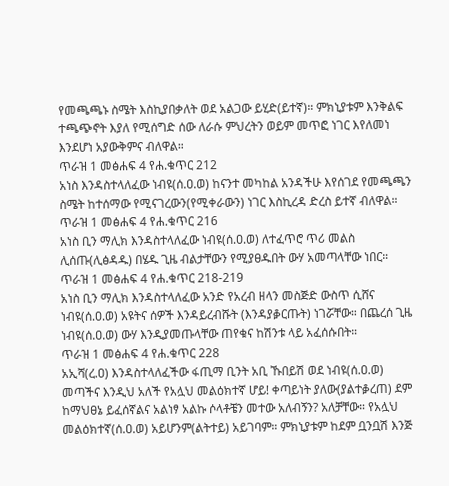የመጫጫኑ ስሜት እስኪያበቃለት ወደ አልጋው ይሂድ(ይተኛ)። ምክኒያቱም እንቅልፍ ተጫጭኖት እያለ የሚሰግድ ሰው ለራሱ ምህረትን ወይም መጥፎ ነገር እየለመነ እንደሆነ አያውቅምና ብለዋል።
ጥራዝ 1 መፅሐፍ 4 የሐ.ቁጥር 212
አነስ እንዳስተላለፈው ነብዩ(ሰ.ዐ.ወ) ከናንተ መካከል አንዳችሁ እየሰገደ የመጫጫን ስሜት ከተሰማው የሚናገረውን(የሚቀራውን) ነገር እስኪረዳ ድረስ ይተኛ ብለዋል።
ጥራዝ 1 መፅሐፍ 4 የሐ.ቁጥር 216
አነስ ቢን ማሊክ እንዳስተላለፈው ነብዩ(ሰ.ዐ.ወ) ለተፈጥሮ ጥሪ መልስ ሊሰጡ(ሊፅዳዱ) በሄዱ ጊዜ ብልታቸውን የሚያፀዱበት ውሃ አመጣላቸው ነበር።
ጥራዝ 1 መፅሐፍ 4 የሐ.ቁጥር 218-219
አነስ ቢን ማሊክ እንዳስተላለፈው አንድ የአረብ ዘላን መስጅድ ውስጥ ሲሸና ነብዩ(ሰ.ዐ.ወ) አዩትና ሰዎች እንዳይረብሹት (እንዳያቇርጡት) ነገሯቸው። በጨረሰ ጊዜ ነብዩ(ሰ.ዐ.ወ) ውሃ እንዲያመጡላቸው ጠየቁና ከሽንቱ ላይ አፈሰሱበት።
ጥራዝ 1 መፅሐፍ 4 የሐ.ቁጥር 228
አኢሻ(ረ.ዐ) እንዳስተላለፈችው ፋጢማ ቢንት አቢ ኹበይሽ ወደ ነብዩ(ሰ.ዐ.ወ) መጣችና እንዲህ አለች የአሏህ መልዕክተኛ ሆይ! ቀጣይነት ያለው(ያልተቇረጠ) ደም ከማህፀኔ ይፈሰኛልና አልነፃ አልኩ ሶላቶቼን መተው አለብኝን? አለቻቸው። የአሏህ መልዕክተኛ(ሰ.ዐ.ወ) አይሆንም(ልትተይ) አይገባም። ምክኒያቱም ከደም ቧንቧሽ እንጅ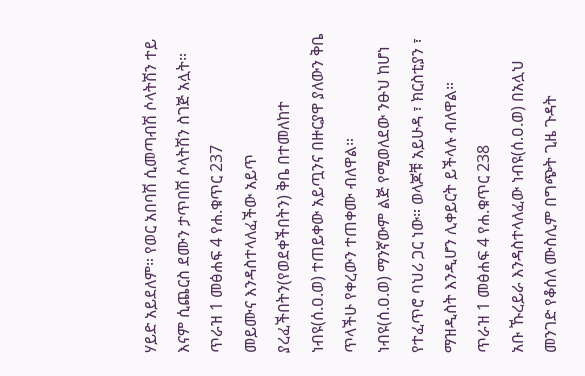ሃይድ አይደለም። የወር አበባሽ ሲመጣብሽ ሶላትሽን ተይ እናም ሲጨርስ ደሙን ታጥበሽ ሶላትሽን ስገጅ አሏት።
ጥራዝ 1 መፅሐፍ 4 የሐ.ቁጥር 237
መይሙና እንዳስተላለፈችው አይጥ ያረፈችበትን(የወደቀችበትን) ቅቤ በተመለከተ ነብዩ(ሰ.ዐ.ወ) ተጠይቀው አይጧንና በዙርያዋ ያለውን ቅቤ ጥላችሁ የቀረውን ተጠቀሙ ብለዋል።
ነብዩ(ሰ.ዐ.ወ) ማንኛውም ልጅ የሚወለደው ንፁህ ከሆነ የተፈጥሮ ባህሪ ጋር ነው። ወላጆቹ አይሁዳ ፣ ክርስቲያን ፣ ማዝዲስት እንዲሆን ሊቀይርት ይችላሉ ብለዋል።
ጥራዝ 1 መፅሐፍ 4 የሐ.ቁጥር 238
አቡ ኹረይራ እንዳስተላለፈው ነብዩ(ሰ.ዐ.ወ) በአሏህ መንገድ የቆሰለ ሙስሊም በግጭት ጊዜ ጉዳት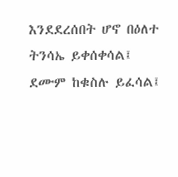እንደደረሰበት ሆኖ በዕለተ ትንሳኤ ይቀሰቀሳል፤ ደሙም ከቁስሉ ይፈሳል፤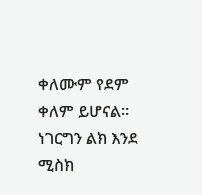ቀለሙም የደም ቀለም ይሆናል። ነገርግን ልክ እንደ ሚስክ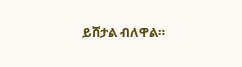ይሸታል ብለዋል።